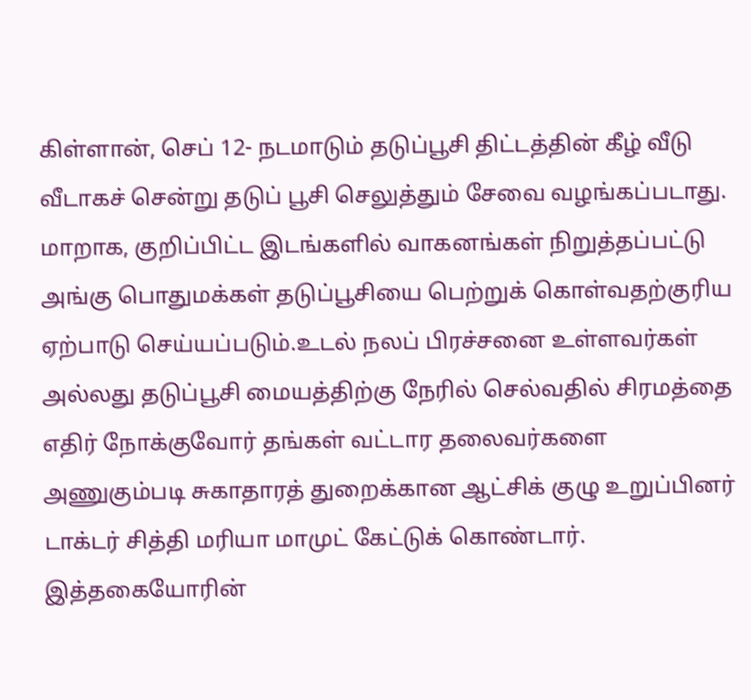கிள்ளான், செப் 12- நடமாடும் தடுப்பூசி திட்டத்தின் கீழ் வீடு வீடாகச் சென்று தடுப் பூசி செலுத்தும் சேவை வழங்கப்படாது. மாறாக, குறிப்பிட்ட இடங்களில் வாகனங்கள் நிறுத்தப்பட்டு அங்கு பொதுமக்கள் தடுப்பூசியை பெற்றுக் கொள்வதற்குரிய ஏற்பாடு செய்யப்படும்.உடல் நலப் பிரச்சனை உள்ளவர்கள் அல்லது தடுப்பூசி மையத்திற்கு நேரில் செல்வதில் சிரமத்தை எதிர் நோக்குவோர் தங்கள் வட்டார தலைவர்களை அணுகும்படி சுகாதாரத் துறைக்கான ஆட்சிக் குழு உறுப்பினர் டாக்டர் சித்தி மரியா மாமுட் கேட்டுக் கொண்டார்.
இத்தகையோரின்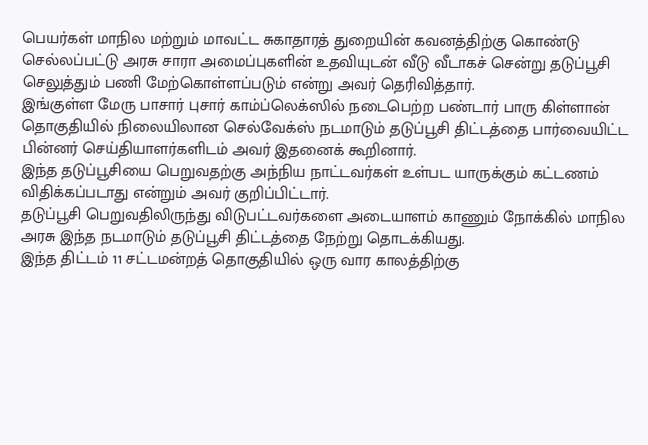பெயர்கள் மாநில மற்றும் மாவட்ட சுகாதாரத் துறையின் கவனத்திற்கு கொண்டு செல்லப்பட்டு அரசு சாரா அமைப்புகளின் உதவியுடன் வீடு வீடாகச் சென்று தடுப்பூசி செலுத்தும் பணி மேற்கொள்ளப்படும் என்று அவர் தெரிவித்தார்.
இங்குள்ள மேரு பாசார் புசார் காம்ப்லெக்ஸில் நடைபெற்ற பண்டார் பாரு கிள்ளான் தொகுதியில் நிலையிலான செல்வேக்ஸ் நடமாடும் தடுப்பூசி திட்டத்தை பார்வையிட்ட பின்னர் செய்தியாளர்களிடம் அவர் இதனைக் கூறினார்.
இந்த தடுப்பூசியை பெறுவதற்கு அந்நிய நாட்டவர்கள் உள்பட யாருக்கும் கட்டணம் விதிக்கப்படாது என்றும் அவர் குறிப்பிட்டார்.
தடுப்பூசி பெறுவதிலிருந்து விடுபட்டவர்களை அடையாளம் காணும் நோக்கில் மாநில அரசு இந்த நடமாடும் தடுப்பூசி திட்டத்தை நேற்று தொடக்கியது.
இந்த திட்டம் 11 சட்டமன்றத் தொகுதியில் ஒரு வார காலத்திற்கு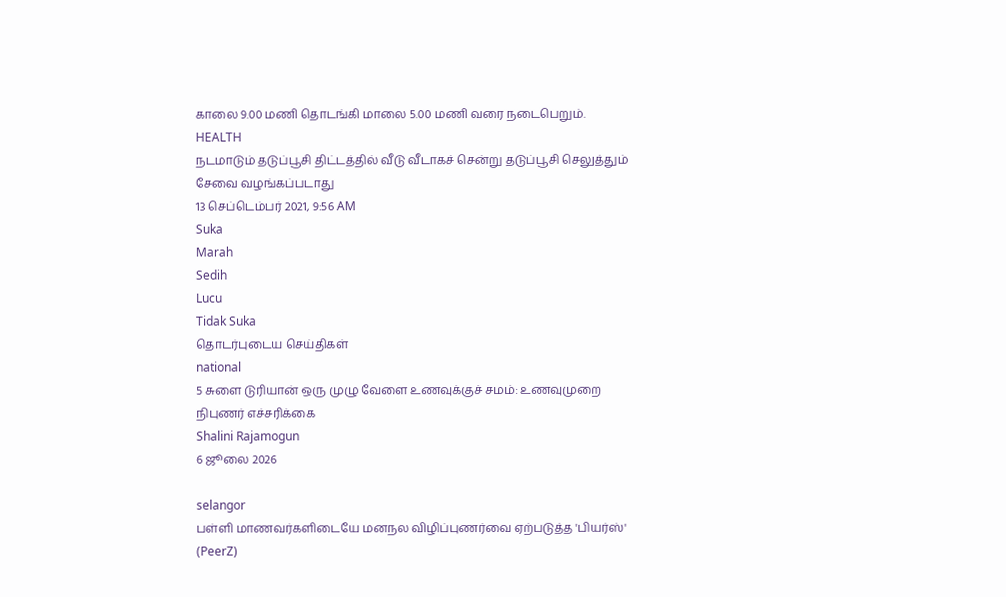காலை 9.00 மணி தொடங்கி மாலை 5.00 மணி வரை நடைபெறும்.
HEALTH
நடமாடும் தடுப்பூசி திட்டத்தில் வீடு வீடாகச் சென்று தடுப்பூசி செலுத்தும் சேவை வழங்கப்படாது
13 செப்டெம்பர் 2021, 9:56 AM
Suka
Marah
Sedih
Lucu
Tidak Suka
தொடர்புடைய செய்திகள்
national
5 சுளை டுரியான் ஒரு முழு வேளை உணவுக்குச் சமம்: உணவுமுறை நிபுணர் எச்சரிக்கை
Shalini Rajamogun
6 ஜூலை 2026

selangor
பள்ளி மாணவர்களிடையே மனநல விழிப்புணர்வை ஏற்படுத்த 'பியர்ஸ்' (PeerZ)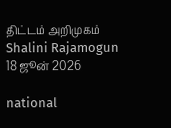திட்டம் அறிமுகம்
Shalini Rajamogun
18 ஜூன் 2026

national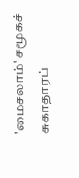'மைசலாம்' சமூகச் சுகாதாரப்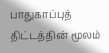பாதுகாப்புத் திட்டத்தின் மூலம்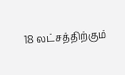18 லட்சத்திற்கும்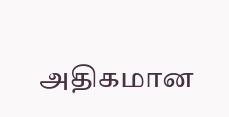அதிகமான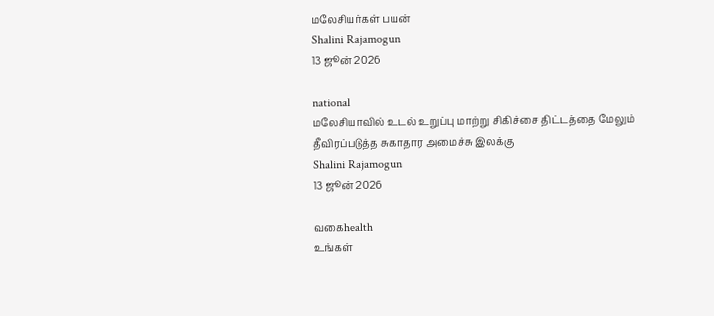மலேசியர்கள் பயன்
Shalini Rajamogun
13 ஜூன் 2026

national
மலேசியாவில் உடல் உறுப்பு மாற்று சிகிச்சை திட்டத்தை மேலும் தீவிரப்படுத்த சுகாதார அமைச்சு இலக்கு
Shalini Rajamogun
13 ஜூன் 2026

வகைhealth
உங்கள்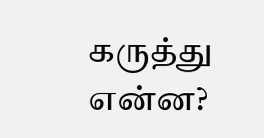கருத்து என்ன?